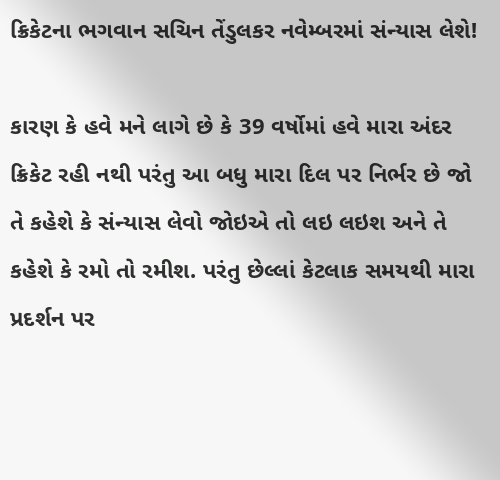ક્રિકેટના ભગવાન સચિન તેંડુલકર નવેમ્બરમાં સંન્યાસ લેશે!

કારણ કે હવે મને લાગે છે કે 39 વર્ષોમાં હવે મારા અંદર ક્રિકેટ રહી નથી પરંતુ આ બધુ મારા દિલ પર નિર્ભર છે જો તે કહેશે કે સંન્યાસ લેવો જોઇએ તો લઇ લઇશ અને તે કહેશે કે રમો તો રમીશ. પરંતુ છેલ્લાં કેટલાક સમયથી મારા પ્રદર્શન પર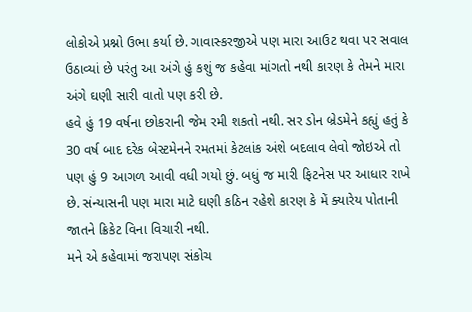લોકોએ પ્રશ્નો ઉભા કર્યા છે. ગાવાસ્કરજીએ પણ મારા આઉટ થવા પર સવાલ ઉઠાવ્યાં છે પરંતુ આ અંગે હું કશું જ કહેવા માંગતો નથી કારણ કે તેમને મારા અંગે ઘણી સારી વાતો પણ કરી છે.
હવે હું 19 વર્ષના છોકરાની જેમ રમી શકતો નથી. સર ડોન બ્રેડમેને કહ્યું હતું કે 30 વર્ષ બાદ દરેક બેસ્ટમેનને રમતમાં કેટલાંક અંશે બદલાવ લેવો જોઇએ તો પણ હું 9 આગળ આવી વધી ગયો છું. બધું જ મારી ફિટનેસ પર આધાર રાખે છે. સંન્યાસની પણ મારા માટે ઘણી કઠિન રહેશે કારણ કે મેં ક્યારેય પોતાની જાતને ક્રિકેટ વિના વિચારી નથી.
મને એ કહેવામાં જરાપણ સંકોચ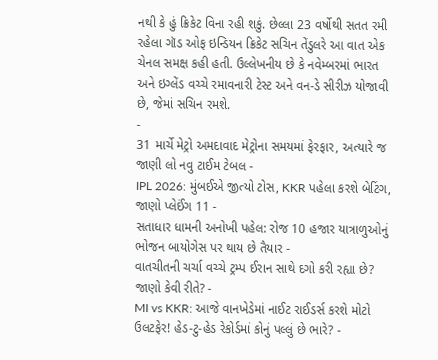નથી કે હું ક્રિકેટ વિના રહી શકું. છેલ્લા 23 વર્ષોથી સતત રમી રહેલા ગૉડ ઓફ ઇન્ડિયન ક્રિકેટ સચિન તેંડુલરે આ વાત એક ચેનલ સમક્ષ કહી હતી. ઉલ્લેખનીય છે કે નવેમ્બરમાં ભારત અને ઇગ્લેંડ વચ્ચે રમાવનારી ટેસ્ટ અને વન-ડે સીરીઝ યોજાવી છે, જેમાં સચિન રમશે.
-
31 માર્ચે મેટ્રો અમદાવાદ મેટ્રોના સમયમાં ફેરફાર, અત્યારે જ જાણી લો નવુ ટાઈમ ટેબલ -
IPL 2026: મુંબઈએ જીત્યો ટોસ, KKR પહેલા કરશે બેટિંગ, જાણો પ્લેઈંગ 11 -
સતાધાર ધામની અનોખી પહેલ: રોજ 10 હજાર યાત્રાળુઓનું ભોજન બાયોગેસ પર થાય છે તૈયાર -
વાતચીતની ચર્ચા વચ્ચે ટ્રમ્પ ઈરાન સાથે દગો કરી રહ્યા છે? જાણો કેવી રીતે? -
MI vs KKR: આજે વાનખેડેમાં નાઈટ રાઈડર્સ કરશે મોટો ઉલટફેર! હેડ-ટુ-હેડ રેકોર્ડમાં કોનું પલ્લું છે ભારે? -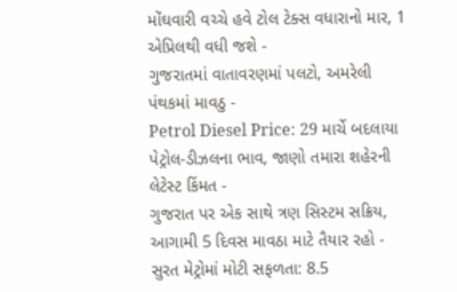મોંઘવારી વચ્ચે હવે ટોલ ટેક્સ વધારાનો માર, 1 એપ્રિલથી વધી જશે -
ગુજરાતમાં વાતાવરણમાં પલટો, અમરેલી પંથકમાં માવઠુ -
Petrol Diesel Price: 29 માર્ચે બદલાયા પેટ્રોલ-ડીઝલના ભાવ, જાણો તમારા શહેરની લેટેસ્ટ કિંમત -
ગુજરાત પર એક સાથે ત્રણ સિસ્ટમ સક્રિય, આગામી 5 દિવસ માવઠા માટે તૈયાર રહો -
સુરત મેટ્રોમાં મોટી સફળતા: 8.5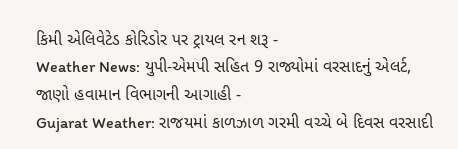કિમી એલિવેટેડ કોરિડોર પર ટ્રાયલ રન શરૂ -
Weather News: યુપી-એમપી સહિત 9 રાજ્યોમાં વરસાદનું એલર્ટ, જાણો હવામાન વિભાગની આગાહી -
Gujarat Weather: રાજયમાં કાળઝાળ ગરમી વચ્ચે બે દિવસ વરસાદી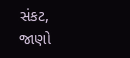સંકટ, જાણો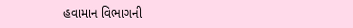હવામાન વિભાગની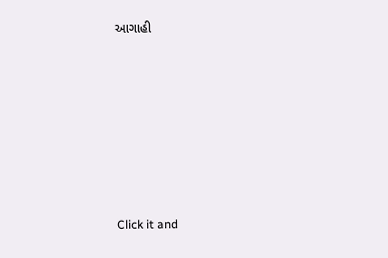આગાહી







Click it and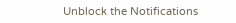Unblock the Notifications